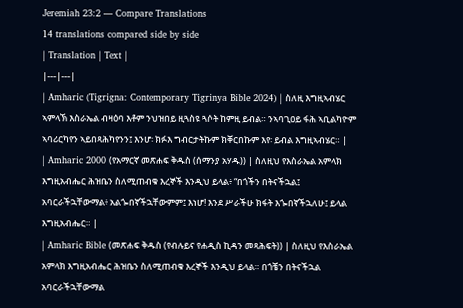Jeremiah 23:2 — Compare Translations
14 translations compared side by side
| Translation | Text |
|---|---|
| Amharic (Tigrigna: Contemporary Tigrinya Bible 2024) | ስለዚ እግዚኣብሄር ኣምላኽ እስራኤል ብዛዕባ እቶም ንህዝበይ ዚጓስዩ ጓሶት ከምዚ ይብል። ንኣባጊዐይ ፋሕ ኣቢልካዮም ኣባሪርካየን ኣይበጻሕካየንን፤ እንሆ፡ ክፉእ ግብርታትኩም ክቐርበኩም እየ፡ ይብል እግዚኣብሄር። |
| Amharic 2000 (የአማርኛ መጽሐፍ ቅዱስ (ሰማንያ አሃዱ)) | ስለዚህ የእስራኤል አምላክ እግዚአብሔር ሕዝቤን ስለሚጠብቁ እረኞች እንዲህ ይላል፥ “በጎችን በትናችኋል፤ አባርራችኋቸውማል፥ አልጐበኛችኋቸውምም፤ እነሆ! እንደ ሥራችሁ ክፋት እጐበኛችኋለሁ፤ ይላል እግዚአብሔር። |
| Amharic Bible (መጽሐፍ ቅዱስ (የብሉይና የሐዲስ ኪዳን መጻሕፍት)) | ስለዚህ የእስራኤል አምላክ እግዚአብሔር ሕዝቤን ስለሚጠብቁ እረኞች እንዲህ ይላል። በጎቼን በትናችኋል አባርራችኋቸውማል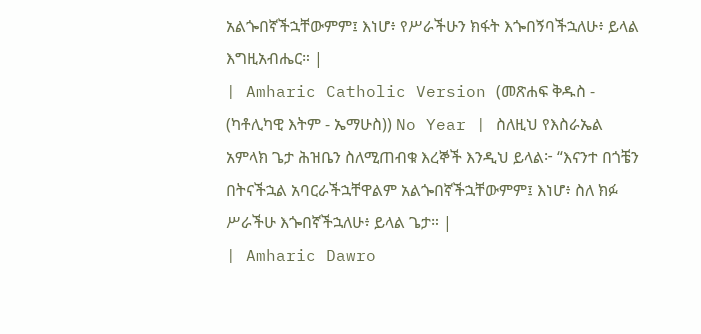አልጐበኛችኋቸውምም፤ እነሆ፥ የሥራችሁን ክፋት እጐበኝባችኋለሁ፥ ይላል እግዚአብሔር። |
| Amharic Catholic Version (መጽሐፍ ቅዱስ - (ካቶሊካዊ እትም - ኤማሁስ)) No Year | ስለዚህ የእስራኤል አምላክ ጌታ ሕዝቤን ስለሚጠብቁ እረኞች እንዲህ ይላል፦ “እናንተ በጎቼን በትናችኋል አባርራችኋቸዋልም አልጐበኛችኋቸውምም፤ እነሆ፥ ስለ ክፉ ሥራችሁ እጐበኛችኋለሁ፥ ይላል ጌታ። |
| Amharic Dawro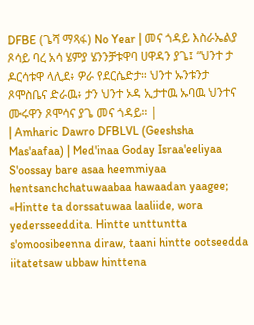DFBE (ጌሻ ማጻፋ) No Year | መና ጎዳይ እስራኤልያ ጾሳይ ባረ አሳ ሄምያ ሄንንቻቱዋባ ሀዋዳን ያጌ፤ “ህንተ ታ ዶርሳቱዋ ላሊደ፥ ዎራ የደርሴድታ። ህንተ ኡንቱንታ ጾሞስቤና ድራዉ፥ ታን ህንተ ኦዳ ኢታተዉ ኡባዉ ህንተና ሙሩዋን ጾሞሳና ያጌ መና ጎዳይ። |
| Amharic Dawro DFBLVL (Geeshsha Mas'aafaa) | Med'inaa Goday Israa'eeliyaa S'oossay bare asaa heemmiyaa hentsanchchatuwaabaa hawaadan yaagee; «Hintte ta dorssatuwaa laaliide, wora yedersseeddita. Hintte unttuntta s'omoosibeenna diraw, taani hintte ootseedda iitatetsaw ubbaw hinttena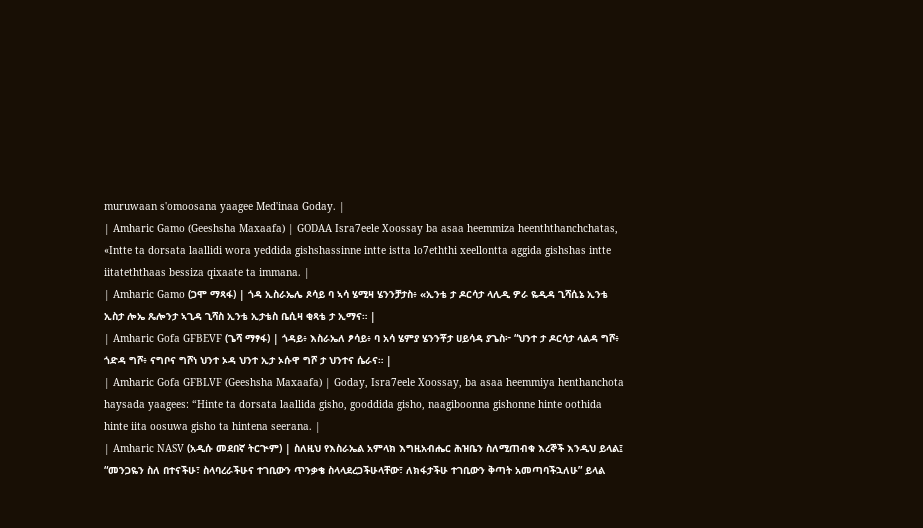muruwaan s'omoosana yaagee Med'inaa Goday. |
| Amharic Gamo (Geeshsha Maxaafa) | GODAA Isra7eele Xoossay ba asaa heemmiza heenththanchchatas, «Intte ta dorsata laallidi wora yeddida gishshassinne intte istta lo7eththi xeellontta aggida gishshas intte iitateththaas bessiza qixaate ta immana. |
| Amharic Gamo (ጋሞ ማጻፋ) | ጎዳ ኢስራኤሌ ጾሳይ ባ ኣሳ ሄሚዛ ሄንንቻታስ፥ «ኢንቴ ታ ዶርሳታ ላሊዲ ዎራ ዬዲዳ ጊሻሲኔ ኢንቴ ኢስታ ሎኤ ጼሎንታ ኣጊዳ ጊሻስ ኢንቴ ኢታቴስ ቤሲዛ ቂጻቴ ታ ኢማና። |
| Amharic Gofa GFBEVF (ጌሻ ማፃፋ) | ጎዳይ፥ እስራኤለ ፆሳይ፥ ባ አሳ ሄምያ ሄንንቾታ ሀይሳዳ ያጌስ፦ “ህንተ ታ ዶርሳታ ላልዳ ግሾ፥ ጎድዳ ግሾ፥ ናግቦና ግሾነ ህንተ ኦዳ ህንተ ኢታ ኦሱዋ ግሾ ታ ህንተና ሴራና። |
| Amharic Gofa GFBLVF (Geeshsha Maxaafa) | Goday, Isra7eele Xoossay, ba asaa heemmiya henthanchota haysada yaagees: “Hinte ta dorsata laallida gisho, gooddida gisho, naagiboonna gishonne hinte oothida hinte iita oosuwa gisho ta hintena seerana. |
| Amharic NASV (አዲሱ መደበኛ ትርጒም) | ስለዚህ የእስራኤል አምላክ እግዚአብሔር ሕዝቤን ስለሚጠብቁ እረኞች እንዲህ ይላል፤ “መንጋዬን ስለ በተናችሁ፣ ስላባረራችሁና ተገቢውን ጥንቃቄ ስላላደረጋችሁላቸው፣ ለክፋታችሁ ተገቢውን ቅጣት አመጣባችኋለሁ” ይላል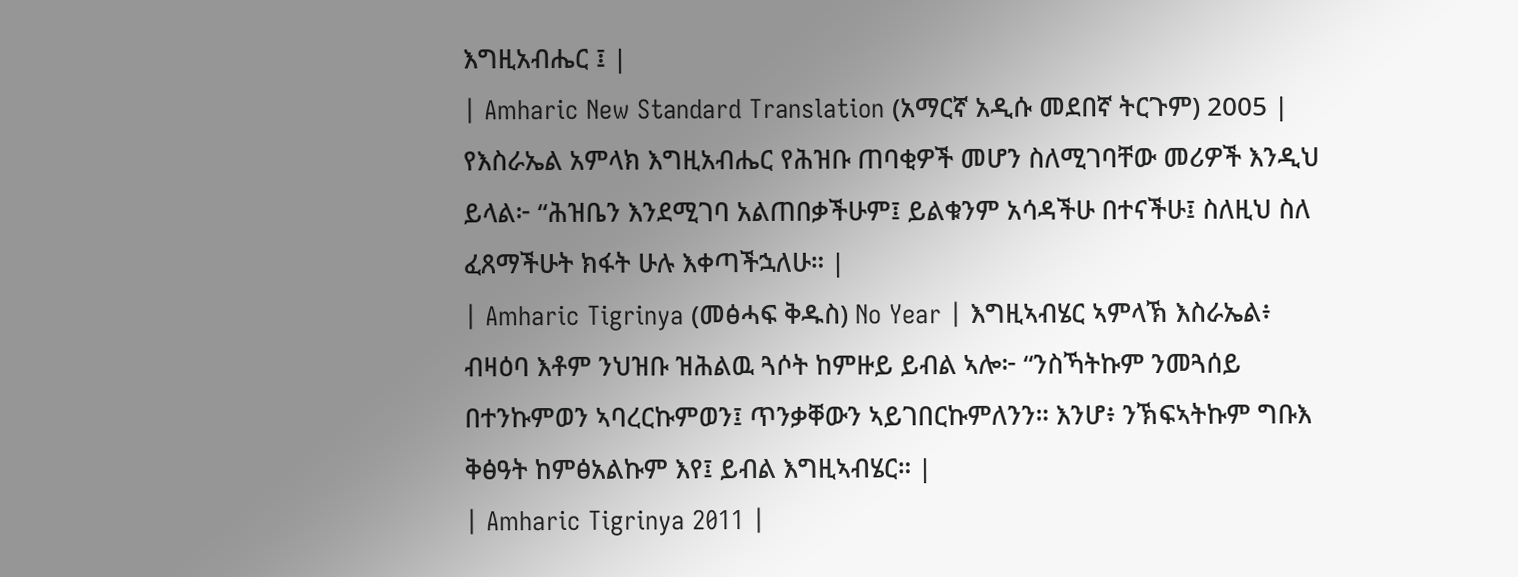እግዚአብሔር ፤ |
| Amharic New Standard Translation (አማርኛ አዲሱ መደበኛ ትርጉም) 2005 | የእስራኤል አምላክ እግዚአብሔር የሕዝቡ ጠባቂዎች መሆን ስለሚገባቸው መሪዎች እንዲህ ይላል፦ “ሕዝቤን እንደሚገባ አልጠበቃችሁም፤ ይልቁንም አሳዳችሁ በተናችሁ፤ ስለዚህ ስለ ፈጸማችሁት ክፋት ሁሉ እቀጣችኋለሁ። |
| Amharic Tigrinya (መፅሓፍ ቅዱስ) No Year | እግዚኣብሄር ኣምላኽ እስራኤል፥ ብዛዕባ እቶም ንህዝቡ ዝሕልዉ ጓሶት ከምዙይ ይብል ኣሎ፦ “ንስኻትኩም ንመጓሰይ በተንኩምወን ኣባረርኩምወን፤ ጥንቃቐውን ኣይገበርኩምለንን። እንሆ፥ ንኽፍኣትኩም ግቡእ ቅፅዓት ከምፅአልኩም እየ፤ ይብል እግዚኣብሄር። |
| Amharic Tigrinya 2011 |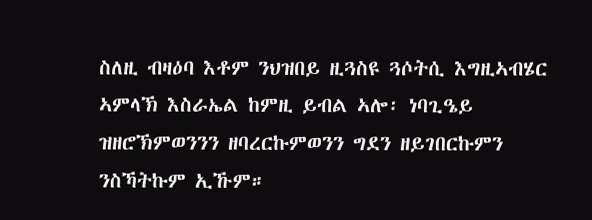ስለዚ ብዛዕባ እቶም ንህዝበይ ዚጓስዩ ጓሶትሲ እግዚኣብሄር ኣምላኽ እስራኤል ከምዚ ይብል ኣሎ፡ ነባጊዔይ ዝዘሮኽምወንንን ዘባረርኩምወንን ግደን ዘይገበርኩምን ንስኻትኩም ኢኹም።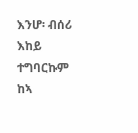እንሆ፡ ብሰሪ እከይ ተግባርኩም ከኣ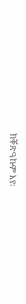ክቐጽዓኩም እየ፡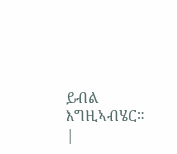ይብል እግዚኣብሄር። |